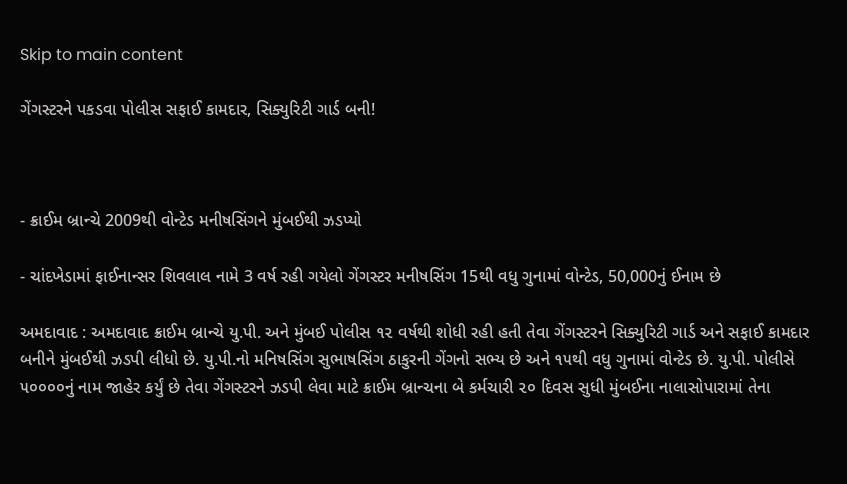Skip to main content

ગેંગસ્ટરને પકડવા પોલીસ સફાઈ કામદાર, સિક્યુરિટી ગાર્ડ બની!



- ક્રાઈમ બ્રાન્ચે 2009થી વોન્ટેડ મનીષસિંગને મુંબઈથી ઝડપ્યો

- ચાંદખેડામાં ફાઈનાન્સર શિવલાલ નામે 3 વર્ષ રહી ગયેલો ગેંગસ્ટર મનીષસિંગ 15થી વધુ ગુનામાં વોન્ટેડ, 50,000નું ઈનામ છે

અમદાવાદ : અમદાવાદ ક્રાઈમ બ્રાન્ચે યુ.પી. અને મુંબઈ પોલીસ ૧૨ વર્ષથી શોધી રહી હતી તેવા ગેંગસ્ટરને સિક્યુરિટી ગાર્ડ અને સફાઈ કામદાર બનીને મુંબઈથી ઝડપી લીધો છે. યુ.પી.નો મનિષસિંગ સુભાષસિંગ ઠાકુરની ગેંગનો સભ્ય છે અને ૧૫થી વધુ ગુનામાં વોન્ટેડ છે. યુ.પી. પોલીસે ૫૦૦૦૦નું નામ જાહેર કર્યું છે તેવા ગેંગસ્ટરને ઝડપી લેવા માટે ક્રાઈમ બ્રાન્ચના બે કર્મચારી ૨૦ દિવસ સુધી મુંબઈના નાલાસોપારામાં તેના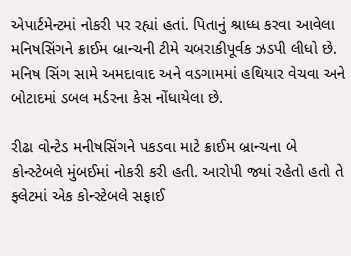એપાર્ટમેન્ટમાં નોકરી પર રહ્યાં હતાં. પિતાનું શ્રાધ્ધ કરવા આવેલા મનિષસિંગને ક્રાઈમ બ્રાન્ચની ટીમે ચબરાકીપૂર્વક ઝડપી લીધો છે. મનિષ સિંગ સામે અમદાવાદ અને વડગામમાં હથિયાર વેચવા અને બોટાદમાં ડબલ મર્ડરના કેસ નોંધાયેલા છે.

રીઢા વોન્ટેડ મનીષસિંગને પકડવા માટે ક્રાઈમ બ્રાન્ચના બે કોન્સ્ટેબલે મુંબઈમાં નોકરી કરી હતી. આરોપી જ્યાં રહેતો હતો તે ફ્લેટમાં એક કોન્સ્ટેબલે સફાઈ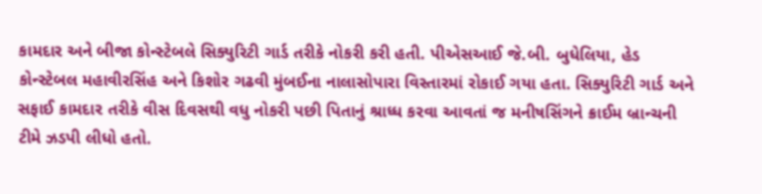કામદાર અને બીજા કોન્સ્ટેબલે સિક્યુરિટી ગાર્ડ તરીકે નોકરી કરી હતી. પીએસઆઈ જે.બી. બુધેલિયા, હેડ કોન્સ્ટેબલ મહાવીરસિંહ અને કિશોર ગઢવી મુંબઈના નાલાસોપારા વિસ્તારમાં રોકાઈ ગયા હતા. સિક્યુરિટી ગાર્ડ અને સફાઈ કામદાર તરીકે વીસ દિવસથી વધુ નોકરી પછી પિતાનું શ્રાધ્ધ કરવા આવતાં જ મનીષસિંગને ક્રાઈમ બ્રાન્ચની ટીમે ઝડપી લીધો હતો.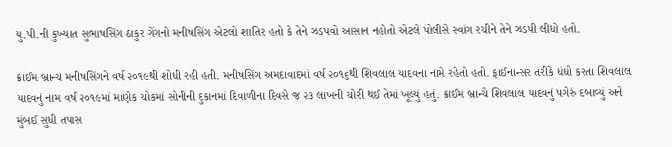યુ.પી.ની કુખ્યાત સુભાષસિંગ ઠાકુર ગેંગનો મનીષસિંગ એટલો શાતિર હતો કે તેને ઝડપવો આસાન નહોતો એટલે પોલીસે સ્વાંગ રચીને તેને ઝડપી લીધો હતો.

ક્રાઈમ બ્રાન્ચ મનીષસિંગને વર્ષ ૨૦૧૯થી શોધી રહી હતી. મનીષસિંગ અમદાવાદમાં વર્ષ ૨૦૧૬થી શિવલાલ યાદવના નામે રહેતો હતો. ફાઈનાન્સર તરીકે ધંધો કરતા શિવલાલ યાદવનું નામ વર્ષ ૨૦૧૯માં માણેક ચોકમાં સોનીની દુકાનમાં દિવાળીના દિવસે જ ૨૩ લાખની ચોરી થઈ તેમાં ખૂલ્યું હતું. ક્રાઈમ બ્રાન્ચે શિવલાલ યાદવનું પગેરું દબાવ્યું અને મુંબઈ સુધી તપાસ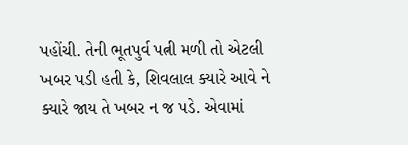પહોંચી. તેની ભૂતપુર્વ પત્ની મળી તો એટલી ખબર પડી હતી કે, શિવલાલ ક્યારે આવે ને ક્યારે જાય તે ખબર ન જ પડે. એવામાં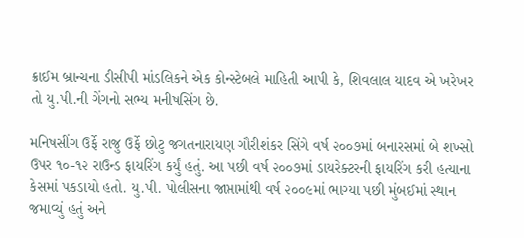ક્રાઈમ બ્રાન્ચના ડીસીપી માંડલિકને એક કોન્સ્ટેબલે માહિતી આપી કે, શિવલાલ યાદવ એ ખરેખર તો યુ.પી.ની ગેંગનો સભ્ય મનીષસિંગ છે.

મનિષસીંગ ઉર્ફે રાજુ ઉર્ફે છોટુ જગતનારાયણ ગૌરીશંકર સિંગે વર્ષ ૨૦૦૭માં બનારસમાં બે શખ્સો ઉપર ૧૦-૧૨ રાઉન્ડ ફાયરિંગ કર્યું હતું. આ પછી વર્ષ ૨૦૦૭માં ડાયરેક્ટરની ફાયરિંગ કરી હત્યાના કેસમાં પકડાયો હતો. યુ.પી. પોલીસના જાપ્તામાંથી વર્ષ ૨૦૦૯માં ભાગ્યા પછી મુંબઈમાં સ્થાન જમાવ્યું હતું અને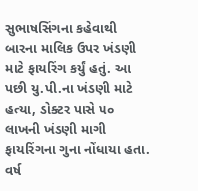સુભાષસિંગના કહેવાથી બારના માલિક ઉપર ખંડણી માટે ફાયરિંગ કર્યું હતું. આ પછી યુ.પી.ના ખંડણી માટે હત્યા, ડોક્ટર પાસે ૫૦ લાખની ખંડણી માગી ફાયરિંગના ગુના નોંધાયા હતા. વર્ષ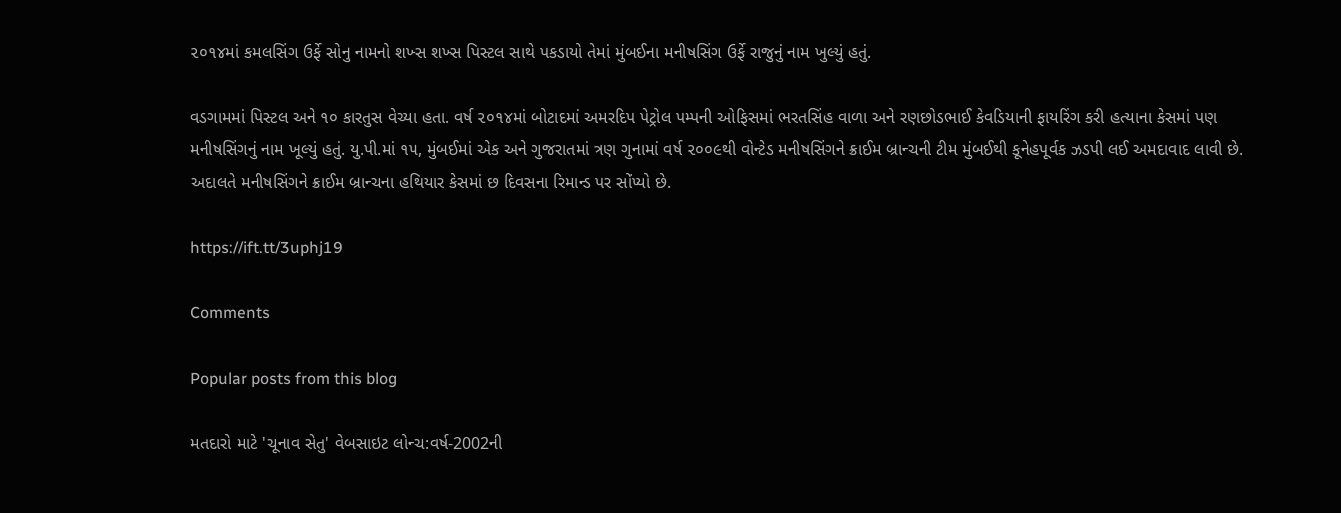૨૦૧૪માં કમલસિંગ ઉર્ફે સોનુ નામનો શખ્સ શખ્સ પિસ્ટલ સાથે પકડાયો તેમાં મુંબઈના મનીષસિંગ ઉર્ફે રાજુનું નામ ખુલ્યું હતું.

વડગામમાં પિસ્ટલ અને ૧૦ કારતુસ વેચ્યા હતા. વર્ષ ૨૦૧૪માં બોટાદમાં અમરદિપ પેટ્રોલ પમ્પની ઓફિસમાં ભરતસિંહ વાળા અને રણછોડભાઈ કેવડિયાની ફાયરિંગ કરી હત્યાના કેસમાં પણ મનીષસિંગનું નામ ખૂલ્યું હતું. યુ.પી.માં ૧૫, મુંબઈમાં એક અને ગુજરાતમાં ત્રણ ગુનામાં વર્ષ ૨૦૦૯થી વોન્ટેડ મનીષસિંગને ક્રાઈમ બ્રાન્ચની ટીમ મુંબઈથી કૂનેહપૂર્વક ઝડપી લઈ અમદાવાદ લાવી છે. અદાલતે મનીષસિંગને ક્રાઈમ બ્રાન્ચના હથિયાર કેસમાં છ દિવસના રિમાન્ડ પર સોંપ્યો છે.

https://ift.tt/3uphj19

Comments

Popular posts from this blog

મતદારો માટે 'ચૂનાવ સેતુ' વેબસાઇટ લોન્ચ:વર્ષ-2002ની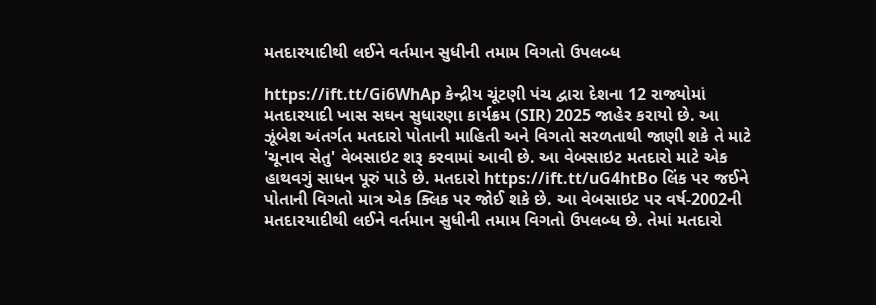મતદારયાદીથી લઈને વર્તમાન સુધીની તમામ વિગતો ઉપલબ્ધ

https://ift.tt/Gi6WhAp કેન્દ્રીય ચૂંટણી પંચ દ્વારા દેશના 12 રાજ્યોમાં મતદારયાદી ખાસ સઘન સુધારણા કાર્યક્રમ (SIR) 2025 જાહેર કરાયો છે. આ ઝૂંબેશ અંતર્ગત મતદારો પોતાની માહિતી અને વિગતો સરળતાથી જાણી શકે તે માટે 'ચૂનાવ સેતુ' વેબસાઇટ શરૂ કરવામાં આવી છે. આ વેબસાઇટ મતદારો માટે એક હાથવગું સાધન પૂરું પાડે છે. મતદારો https://ift.tt/uG4htBo લિંક પર જઈને પોતાની વિગતો માત્ર એક ક્લિક પર જોઈ શકે છે. આ વેબસાઇટ પર વર્ષ-2002ની મતદારયાદીથી લઈને વર્તમાન સુધીની તમામ વિગતો ઉપલબ્ધ છે. તેમાં મતદારો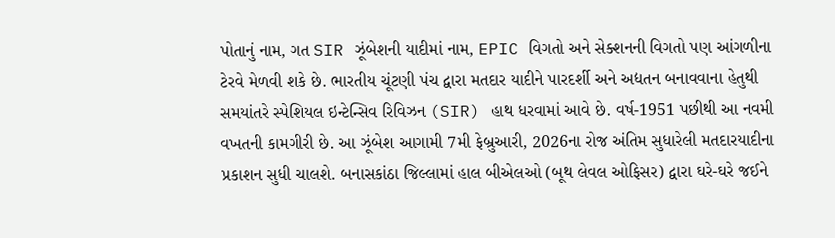પોતાનું નામ, ગત SIR ઝૂંબેશની યાદીમાં નામ, EPIC વિગતો અને સેક્શનની વિગતો પણ આંગળીના ટેરવે મેળવી શકે છે. ભારતીય ચૂંટણી પંચ દ્વારા મતદાર યાદીને પારદર્શી અને અદ્યતન બનાવવાના હેતુથી સમયાંતરે સ્પેશિયલ ઇન્ટેન્સિવ રિવિઝન (SIR) હાથ ધરવામાં આવે છે. વર્ષ-1951 પછીથી આ નવમી વખતની કામગીરી છે. આ ઝૂંબેશ આગામી 7મી ફેબ્રુઆરી, 2026ના રોજ અંતિમ સુધારેલી મતદારયાદીના પ્રકાશન સુધી ચાલશે. બનાસકાંઠા જિલ્લામાં હાલ બીએલઓ (બૂથ લેવલ ઓફિસર) દ્વારા ઘરે-ઘરે જઈને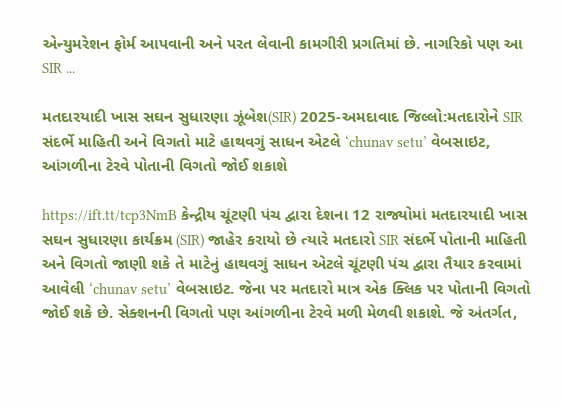એન્યુમરેશન ફોર્મ આપવાની અને પરત લેવાની કામગીરી પ્રગતિમાં છે. નાગરિકો પણ આ SIR ...

મતદારયાદી ખાસ સઘન સુધારણા ઝૂંબેશ(SIR) 2025-અમદાવાદ જિલ્લો:મતદારોને SIR સંદર્ભે માહિતી અને વિગતો માટે હાથવગું સાધન એટલે ‘chunav setu’ વેબસાઇટ, આંગળીના ટેરવે પોતાની વિગતો જોઈ શકાશે

https://ift.tt/tcp3NmB કેન્દ્રીય ચૂંટણી પંચ દ્વારા દેશના 12 રાજ્યોમાં મતદારયાદી ખાસ સઘન સુધારણા કાર્યક્રમ (SIR) જાહેર કરાયો છે ત્યારે મતદારો SIR સંદર્ભે પોતાની માહિતી અને વિગતો જાણી શકે તે માટેનું હાથવગું સાધન એટલે ચૂંટણી પંચ દ્વારા તૈયાર કરવામાં આવેલી ‘chunav setu’ વેબસાઇટ. જેના પર મતદારો માત્ર એક ક્લિક પર પોતાની વિગતો જોઈ શકે છે. સેક્શનની વિગતો પણ આંગળીના ટેરવે મળી મેળવી શકાશે. જે અંતર્ગત,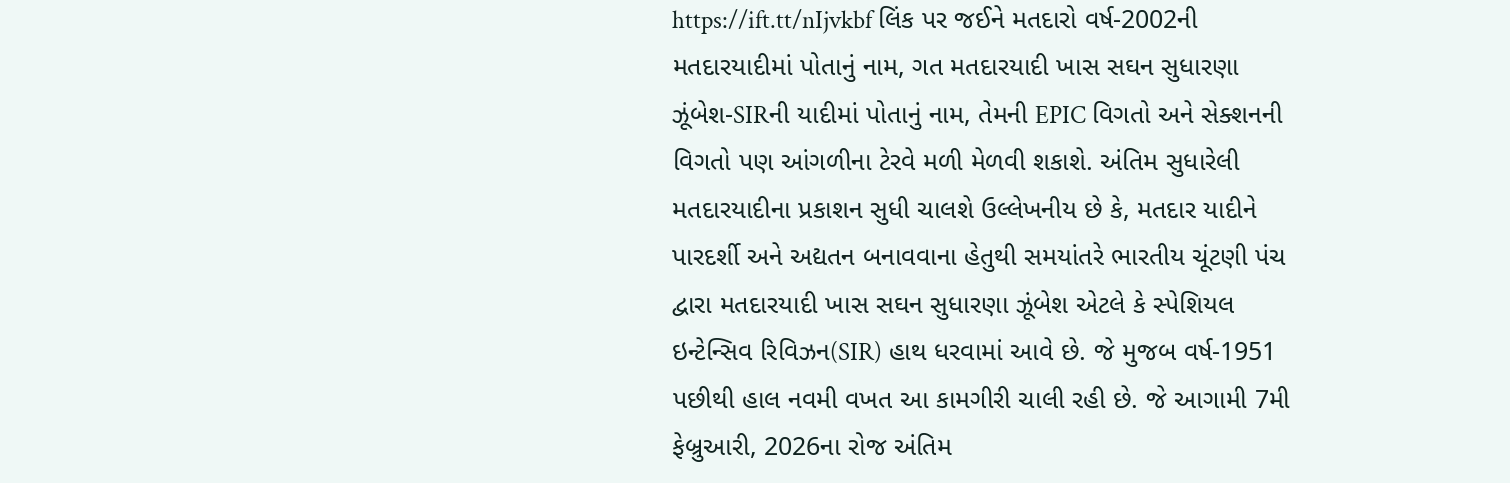https://ift.tt/nIjvkbf લિંક પર જઈને મતદારો વર્ષ-2002ની મતદારયાદીમાં પોતાનું નામ, ગત મતદારયાદી ખાસ સઘન સુધારણા ઝૂંબેશ-SIRની યાદીમાં પોતાનું નામ, તેમની EPIC વિગતો અને સેક્શનની વિગતો પણ આંગળીના ટેરવે મળી મેળવી શકાશે. અંતિમ સુધારેલી મતદારયાદીના પ્રકાશન સુધી ચાલશે ઉલ્લેખનીય છે કે, મતદાર યાદીને પારદર્શી અને અદ્યતન બનાવવાના હેતુથી સમયાંતરે ભારતીય ચૂંટણી પંચ દ્વારા મતદારયાદી ખાસ સઘન સુધારણા ઝૂંબેશ એટલે કે સ્પેશિયલ ઇન્ટેન્સિવ રિવિઝન(SIR) હાથ ધરવામાં આવે છે. જે મુજબ વર્ષ-1951 પછીથી હાલ નવમી વખત આ કામગીરી ચાલી રહી છે. જે આગામી 7મી ફેબ્રુઆરી, 2026ના રોજ અંતિમ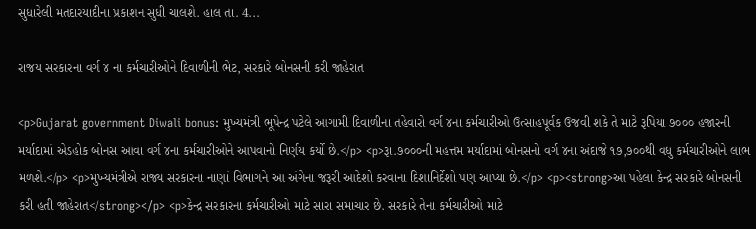સુધારેલી મતદારયાદીના પ્રકાશન સુધી ચાલશે. હાલ તા. 4...

રાજય સરકારના વર્ગ ૪ ના કર્મચારીઓને દિવાળીની ભેટ, સરકારે બોનસની કરી જાહેરાત

<p>Gujarat government Diwali bonus: મુખ્યમંત્રી ભૂપેન્દ્ર પટેલે આગામી દિવાળીના તહેવારો વર્ગ ૪ના કર્મચારીઓ ઉત્‍સાહપૂર્વક ઉજવી શકે તે માટે રૂપિયા ૭૦૦૦ હજારની મર્યાદામાં એડહોક બોનસ આવા વર્ગ ૪ના કર્મચારીઓને આપવાનો નિર્ણય કર્યો છે.</p> <p>રૂા.૭૦૦૦ની મહત્તમ મર્યાદામાં બોનસનો વર્ગ ૪ના અંદાજે ૧૭,૭૦૦થી વધુ કર્મચારીઓને લાભ મળશે.</p> <p>મુખ્યમંત્રીએ રાજ્ય સરકારના નાણાં વિભાગને આ અંગેના જરૂરી આદેશો કરવાના દિશાનિર્દેશો પણ આપ્યા છે.</p> <p><strong>આ પહેલા કેન્દ્ર સરકારે બોનસની કરી હતી જાહેરાત</strong></p> <p>કેન્દ્ર સરકારના કર્મચારીઓ માટે સારા સમાચાર છે. સરકારે તેના કર્મચારીઓ માટે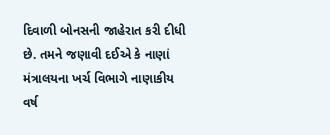દિવાળી બોનસની જાહેરાત કરી દીધી છે. તમને જણાવી દઈએ કે નાણાં મંત્રાલયના ખર્ચ વિભાગે નાણાકીય વર્ષ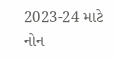2023-24 માટે નોન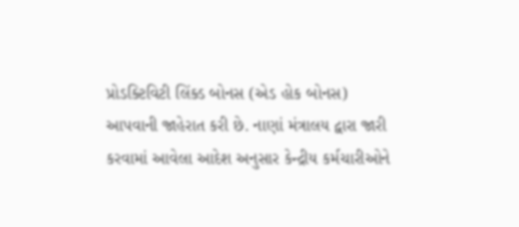પ્રોડક્ટિવિટી લિંક્ડ બોનસ (એડ હોક બોનસ) આપવાની જાહેરાત કરી છે. નાણાં મંત્રાલય દ્વારા જારી કરવામાં આવેલા આદેશ અનુસાર કેન્દ્રીય કર્મચારીઓને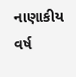નાણાકીય વર્ષ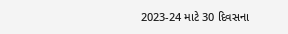2023-24 માટે 30 દિવસના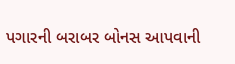પગારની બરાબર બોનસ આપવાની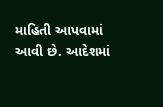માહિતી આપવામાં આવી છે. આદેશમાં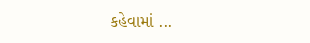કહેવામાં ...